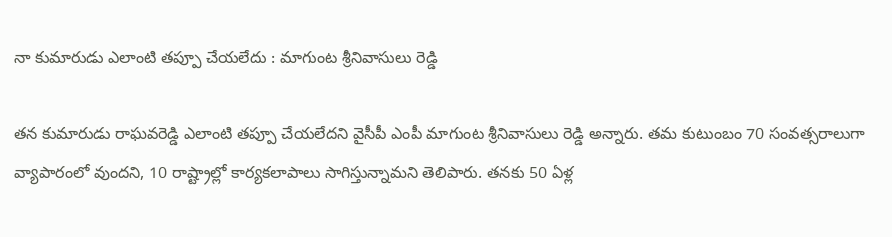నా కుమారుడు ఎలాంటి తప్పూ చేయలేదు : మాగుంట శ్రీనివాసులు రెడ్డి

తన కుమారుడు రాఘవరెడ్డి ఎలాంటి తప్పూ చేయలేదని వైసీపీ ఎంపీ మాగుంట శ్రీనివాసులు రెడ్డి అన్నారు. తమ కుటుంబం 70 సంవత్సరాలుగా వ్యాపారంలో వుందని, 10 రాష్ట్రాల్లో కార్యకలాపాలు సాగిస్తున్నామని తెలిపారు. తనకు 50 ఏళ్ల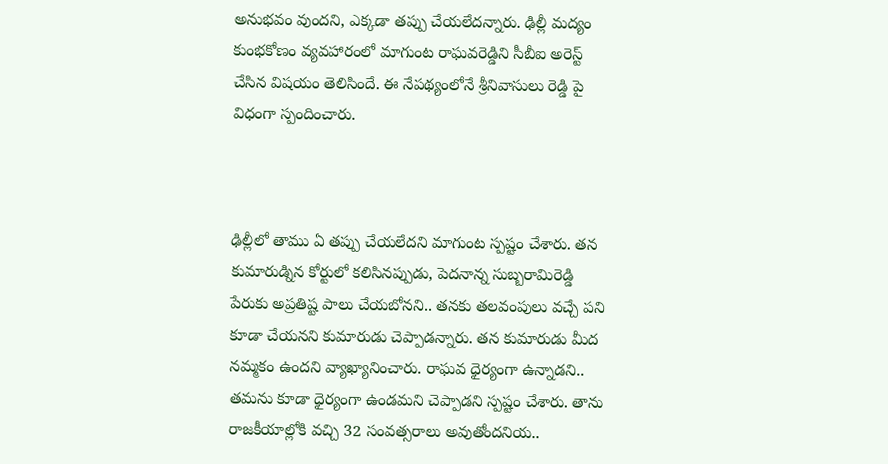అనుభవం వుందని, ఎక్కడా తప్పు చేయలేదన్నారు. ఢిల్లీ మద్యం కుంభకోణం వ్యవహారంలో మాగుంట రాఘవరెడ్డిని సీబీఐ అరెస్ట్ చేసిన విషయం తెలిసిందే. ఈ నేపథ్యంలోనే శ్రీనివాసులు రెడ్డి పై విధంగా స్పందించారు.



ఢిల్లీలో తాము ఏ తప్పు చేయలేదని మాగుంట స్పష్టం చేశారు. తన కుమారుడ్నిన కోర్టులో కలిసినప్పుడు, పెదనాన్న సుబ్బరామిరెడ్డి పేరుకు అప్రతిష్ట పాలు చేయబోనని.. తనకు తలవంపులు వచ్చే పని కూడా చేయనని కుమారుడు చెప్పాడన్నారు. తన కుమారుడు మీద నమ్మకం ఉందని వ్యాఖ్యానించారు. రాఘవ ధైర్యంగా ఉన్నాడని.. తమను కూడా ధైర్యంగా ఉండమని చెప్పాడని స్పష్టం చేశారు. తాను రాజకీయాల్లోకి వచ్చి 32 సంవత్సరాలు అవుతోందనియ..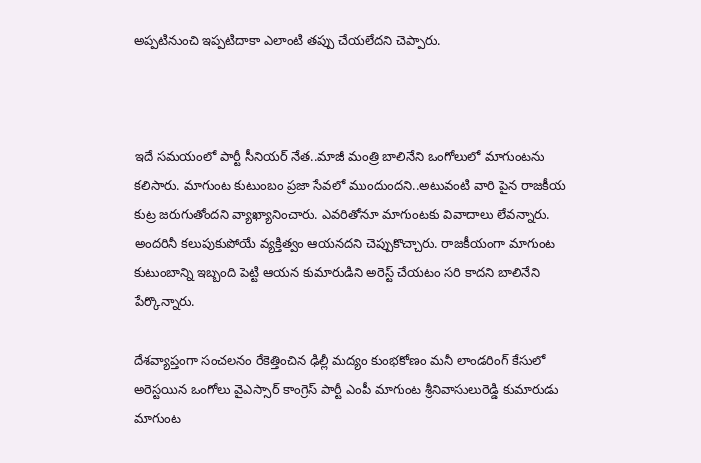అప్పటినుంచి ఇప్పటిదాకా ఎలాంటి తప్పు చేయలేదని చెప్పారు.



ఇదే సమయంలో పార్టీ సీనియర్ నేత..మాజీ మంత్రి బాలినేని ఒంగోలులో మాగుంటను కలిసారు. మాగుంట కుటుంబం ప్రజా సేవలో ముందుందని..అటువంటి వారి పైన రాజకీయ కుట్ర జరుగుతోందని వ్యాఖ్యానించారు. ఎవరితోనూ మాగుంటకు వివాదాలు లేవన్నారు. అందరినీ కలుపుకుపోయే వ్యక్తిత్వం ఆయనదని చెప్పుకొచ్చారు. రాజకీయంగా మాగుంట కుటుంబాన్ని ఇబ్బంది పెట్టి ఆయన కుమారుడిని అరెస్ట్ చేయటం సరి కాదని బాలినేని పేర్కొన్నారు.

దేశవ్యాప్తంగా సంచలనం రేకెత్తించిన ఢిల్లీ మద్యం కుంభకోణం మనీ లాండరింగ్‌ కేసులో అరెస్టయిన ఒంగోలు వైఎస్సార్ కాంగ్రెస్ పార్టీ ఎంపీ మాగుంట శ్రీనివాసులురెడ్డి కుమారుడు మాగుంట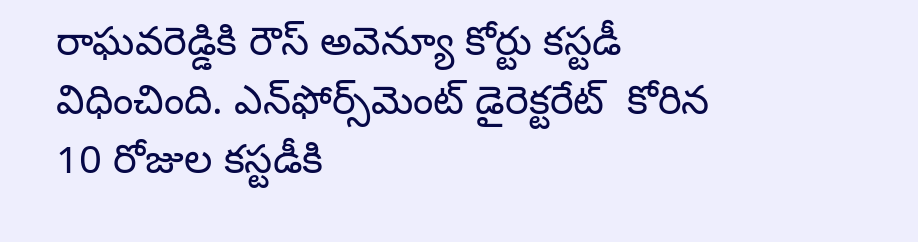రాఘవరెడ్డికి రౌస్ అవెన్యూ కోర్టు కస్టడీ విధించింది. ఎన్‌ఫోర్స్‌మెంట్ డైరెక్టరేట్  కోరిన 10 రోజుల కస్టడీకి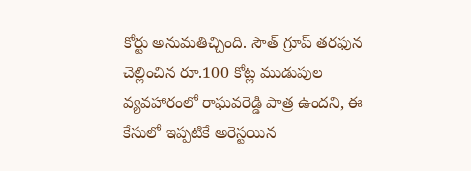కోర్టు అనుమతిచ్చింది. సౌత్ గ్రూప్ తరఫున చెల్లించిన రూ.100 కోట్ల ముడుపుల వ్యవహారంలో రాఘవరెడ్డి పాత్ర ఉందని, ఈ కేసులో ఇప్పటికే అరెస్టయిన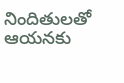నిందితులతో ఆయనకు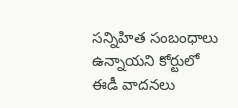సన్నిహిత సంబంధాలు ఉన్నాయని కోర్టులో ఈడీ వాదనలు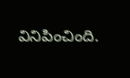వినిపించింది.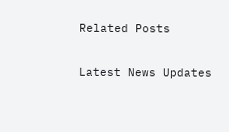Related Posts

Latest News Updates